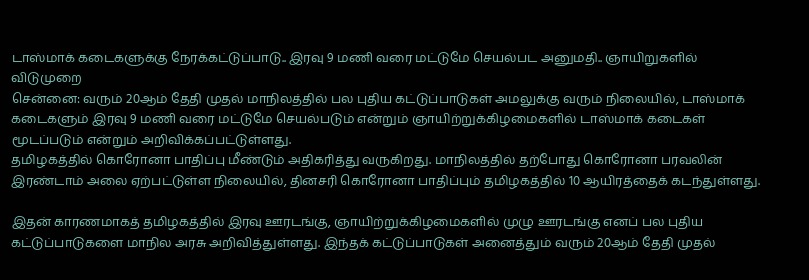டாஸ்மாக் கடைகளுக்கு நேரக்கட்டுப்பாடு.. இரவு 9 மணி வரை மட்டுமே செயல்பட அனுமதி.. ஞாயிறுகளில் விடுமுறை
சென்னை: வரும் 20ஆம் தேதி முதல் மாநிலத்தில் பல புதிய கட்டுப்பாடுகள் அமலுக்கு வரும் நிலையில், டாஸ்மாக் கடைகளும் இரவு 9 மணி வரை மட்டுமே செயல்படும் என்றும் ஞாயிற்றுக்கிழமைகளில் டாஸ்மாக் கடைகள் மூடப்படும் என்றும் அறிவிக்கப்பட்டுள்ளது.
தமிழகத்தில் கொரோனா பாதிப்பு மீண்டும் அதிகரித்து வருகிறது. மாநிலத்தில் தற்போது கொரோனா பரவலின் இரண்டாம் அலை ஏற்பட்டுள்ள நிலையில், தினசரி கொரோனா பாதிப்பும் தமிழகத்தில் 10 ஆயிரத்தைக் கடந்துள்ளது.

இதன் காரணமாகத் தமிழகத்தில் இரவு ஊரடங்கு, ஞாயிற்றுக்கிழமைகளில் முழு ஊரடங்கு எனப் பல புதிய கட்டுப்பாடுகளை மாநில அரசு அறிவித்துள்ளது. இந்தக் கட்டுப்பாடுகள் அனைத்தும் வரும் 20ஆம் தேதி முதல்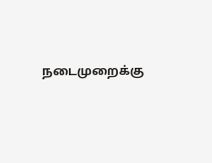நடைமுறைக்கு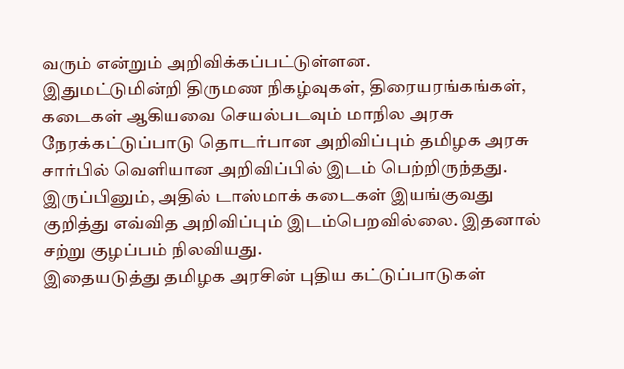வரும் என்றும் அறிவிக்கப்பட்டுள்ளன.
இதுமட்டுமின்றி திருமண நிகழ்வுகள், திரையரங்கங்கள், கடைகள் ஆகியவை செயல்படவும் மாநில அரசு நேரக்கட்டுப்பாடு தொடர்பான அறிவிப்பும் தமிழக அரசு சார்பில் வெளியான அறிவிப்பில் இடம் பெற்றிருந்தது. இருப்பினும், அதில் டாஸ்மாக் கடைகள் இயங்குவது குறித்து எவ்வித அறிவிப்பும் இடம்பெறவில்லை. இதனால் சற்று குழப்பம் நிலவியது.
இதையடுத்து தமிழக அரசின் புதிய கட்டுப்பாடுகள்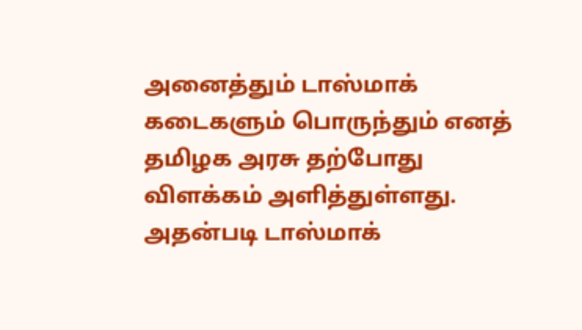அனைத்தும் டாஸ்மாக் கடைகளும் பொருந்தும் எனத் தமிழக அரசு தற்போது விளக்கம் அளித்துள்ளது. அதன்படி டாஸ்மாக்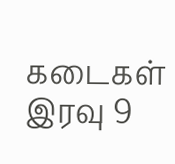கடைகள் இரவு 9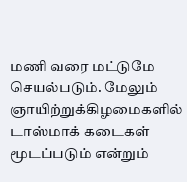மணி வரை மட்டுமே செயல்படும். மேலும் ஞாயிற்றுக்கிழமைகளில் டாஸ்மாக் கடைகள் மூடப்படும் என்றும்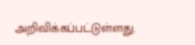அறிவிக்கப்பட்டுள்ளது.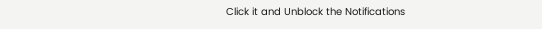Click it and Unblock the Notifications